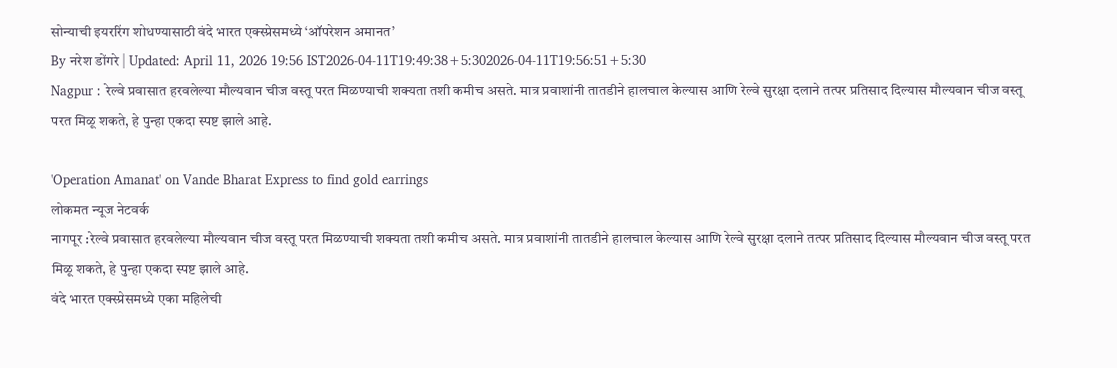सोन्याची इयररिंग शोधण्यासाठी वंदे भारत एक्स्प्रेसमध्ये ‘ऑपरेशन अमानत’
By नरेश डोंगरे | Updated: April 11, 2026 19:56 IST2026-04-11T19:49:38+5:302026-04-11T19:56:51+5:30
Nagpur : रेल्वे प्रवासात हरवलेल्या मौल्यवान चीज वस्तू परत मिळण्याची शक्यता तशी कमीच असते. मात्र प्रवाशांनी तातडीने हालचाल केल्यास आणि रेल्वे सुरक्षा दलाने तत्पर प्रतिसाद दिल्यास मौल्यवान चीज वस्तू परत मिळू शकते, हे पुन्हा एकदा स्पष्ट झाले आहे.

'Operation Amanat' on Vande Bharat Express to find gold earrings
लोकमत न्यूज नेटवर्क
नागपूर :रेल्वे प्रवासात हरवलेल्या मौल्यवान चीज वस्तू परत मिळण्याची शक्यता तशी कमीच असते. मात्र प्रवाशांनी तातडीने हालचाल केल्यास आणि रेल्वे सुरक्षा दलाने तत्पर प्रतिसाद दिल्यास मौल्यवान चीज वस्तू परत मिळू शकते, हे पुन्हा एकदा स्पष्ट झाले आहे.
वंदे भारत एक्स्प्रेसमध्ये एका महिलेची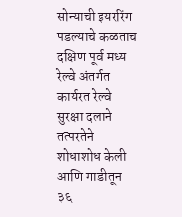सोन्याची इयररिंग पडल्याचे कळताच दक्षिण पूर्व मध्य रेल्वे अंतर्गत कार्यरत रेल्वे सुरक्षा दलाने तत्परतेने शोधाशोध केली आणि गाडीतून ३६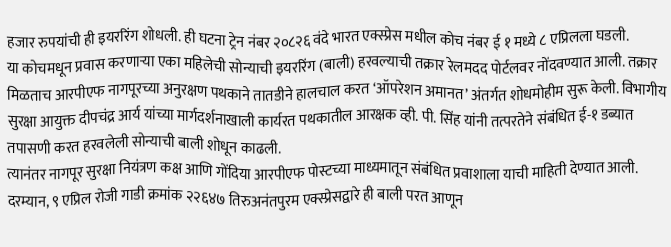हजार रुपयांची ही इयररिंग शोधली. ही घटना ट्रेन नंबर २०८२६ वंदे भारत एक्स्प्रेस मधील कोच नंबर ई १ मध्ये ८ एप्रिलला घडली.
या कोचमधून प्रवास करणाऱ्या एका महिलेची सोन्याची इयररिंग (बाली) हरवल्याची तक्रार रेलमदद पोर्टलवर नोंदवण्यात आली. तक्रार मिळताच आरपीएफ नागपूरच्या अनुरक्षण पथकाने तातडीने हालचाल करत ‘ऑपरेशन अमानत’ अंतर्गत शोधमोहीम सुरू केली. विभागीय सुरक्षा आयुक्त दीपचंद्र आर्य यांच्या मार्गदर्शनाखाली कार्यरत पथकातील आरक्षक व्ही. पी. सिंह यांनी तत्परतेने संबंधित ई-१ डब्यात तपासणी करत हरवलेली सोन्याची बाली शोधून काढली.
त्यानंतर नागपूर सुरक्षा नियंत्रण कक्ष आणि गोंदिया आरपीएफ पोस्टच्या माध्यमातून संबंधित प्रवाशाला याची माहिती देण्यात आली. दरम्यान, ९ एप्रिल रोजी गाडी क्रमांक २२६४७ तिरुअनंतपुरम एक्स्प्रेसद्वारे ही बाली परत आणून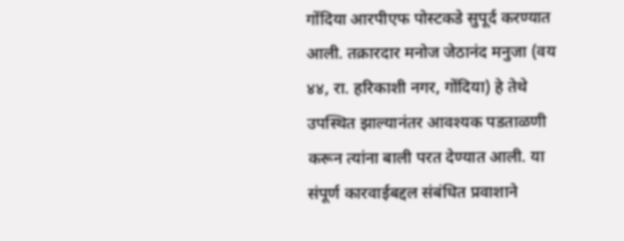गोंदिया आरपीएफ पोस्टकडे सुपूर्द करण्यात आली. तक्रारदार मनोज जेठानंद मनुजा (वय ४४, रा. हरिकाशी नगर, गोंदिया) हे तेथे उपस्थित झाल्यानंतर आवश्यक पडताळणी करून त्यांना बाली परत देण्यात आली. या संपूर्ण कारवाईबद्दल संबंधित प्रवाशाने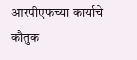आरपीएफच्या कार्याचे कौतुक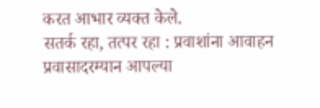करत आभार व्यक्त केले.
सतर्क रहा, तत्पर रहा : प्रवाशांना आवाहन
प्रवासादरम्यान आपल्या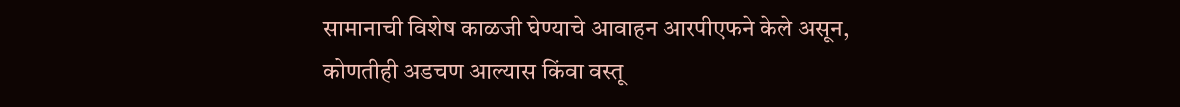सामानाची विशेष काळजी घेण्याचे आवाहन आरपीएफने केले असून, कोणतीही अडचण आल्यास किंवा वस्तू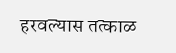हरवल्यास तत्काळ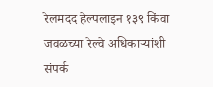रेलमदद हेल्पलाइन १३९ किंवा जवळच्या रेल्वे अधिकाऱ्यांशी संपर्क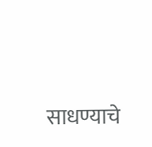साधण्याचे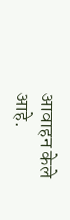आवाहन केले आहे.